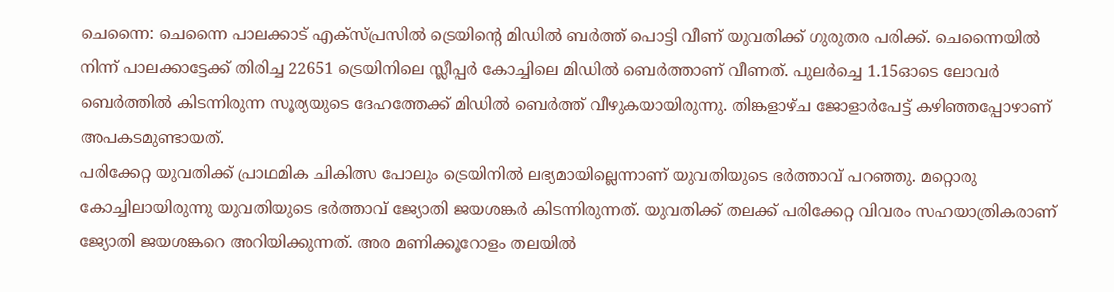ചെന്നൈ: ചെന്നൈ പാലക്കാട് എക്സ്പ്രസിൽ ട്രെയിന്റെ മിഡിൽ ബർത്ത് പൊട്ടി വീണ് യുവതിക്ക് ഗുരുതര പരിക്ക്. ചെന്നൈയിൽ നിന്ന് പാലക്കാട്ടേക്ക് തിരിച്ച 22651 ട്രെയിനിലെ സ്ലീപ്പർ കോച്ചിലെ മിഡിൽ ബെർത്താണ് വീണത്. പുലർച്ചെ 1.15ഓടെ ലോവർ ബെർത്തിൽ കിടന്നിരുന്ന സൂര്യയുടെ ദേഹത്തേക്ക് മിഡിൽ ബെർത്ത് വീഴുകയായിരുന്നു. തിങ്കളാഴ്ച ജോളാർപേട്ട് കഴിഞ്ഞപ്പോഴാണ് അപകടമുണ്ടായത്.
പരിക്കേറ്റ യുവതിക്ക് പ്രാഥമിക ചികിത്സ പോലും ട്രെയിനിൽ ലഭ്യമായില്ലെന്നാണ് യുവതിയുടെ ഭർത്താവ് പറഞ്ഞു. മറ്റൊരു കോച്ചിലായിരുന്നു യുവതിയുടെ ഭർത്താവ് ജ്യോതി ജയശങ്കർ കിടന്നിരുന്നത്. യുവതിക്ക് തലക്ക് പരിക്കേറ്റ വിവരം സഹയാത്രികരാണ് ജ്യോതി ജയശങ്കറെ അറിയിക്കുന്നത്. അര മണിക്കൂറോളം തലയിൽ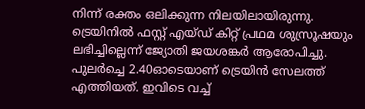നിന്ന് രക്തം ഒലിക്കുന്ന നിലയിലായിരുന്നു. ട്രെയിനിൽ ഫസ്റ്റ് എയ്ഡ് കിറ്റ് പ്രഥമ ശുസ്രൂഷയും ലഭിച്ചില്ലെന്ന് ജ്യോതി ജയശങ്കർ ആരോപിച്ചു.
പുലർച്ചെ 2.40ഓടെയാണ് ട്രെയിൻ സേലത്ത് എത്തിയത്. ഇവിടെ വച്ച്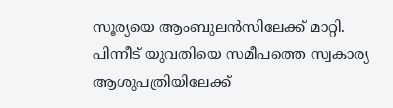സൂര്യയെ ആംബുലൻസിലേക്ക് മാറ്റി. പിന്നീട് യുവതിയെ സമീപത്തെ സ്വകാര്യ ആശുപത്രിയിലേക്ക്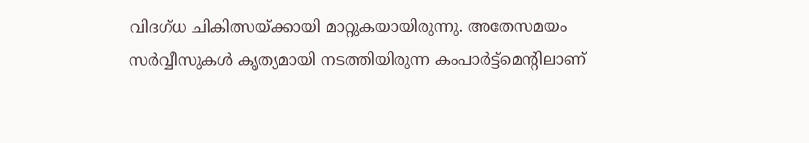വിദഗ്ധ ചികിത്സയ്ക്കായി മാറ്റുകയായിരുന്നു. അതേസമയം സർവ്വീസുകൾ കൃത്യമായി നടത്തിയിരുന്ന കംപാർട്ട്മെന്റിലാണ്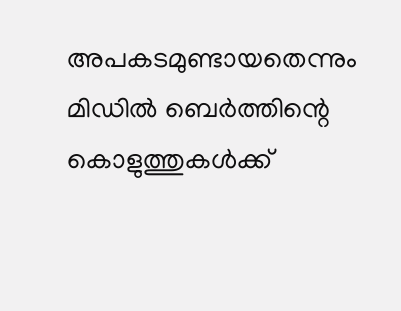അപകടമുണ്ടായതെന്നും മിഡിൽ ബെർത്തിന്റെ കൊളുത്തുകൾക്ക്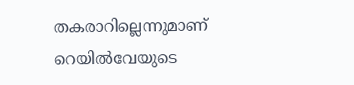തകരാറില്ലെന്നുമാണ് റെയിൽവേയുടെ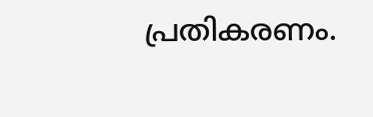പ്രതികരണം.